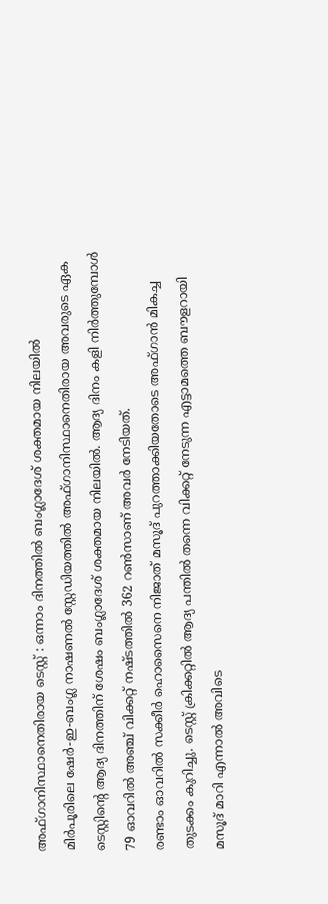അഫ്ഗാനിസ്ഥാനെതിരായ ടെസ്റ്റ് : ഒന്നാം ദിനത്തിൽ ബംഗ്ലാദേശ് ശക്തമായ നിലയിൽ
മിർപൂരിലെ ഷേർ-ഇ-ബംഗ്ല നാഷണൽ സ്റ്റേഡിയത്തിൽ അഫ്ഗാനിസ്ഥാനെതിരായ അവരുടെ ഏക ടെസ്റ്റിന്റെ ആദ്യ ദിനത്തിന് ശേഷം ബംഗ്ലാദേശ് ശക്തമായ നിലയിൽ. ആദ്യ ദിനം കളി നിർത്തുമ്പോൾ 79 ഓവറിൽ അഞ്ച് വിക്കറ്റ് നഷ്ടത്തിൽ 362 റൺസാണ് അവർ നേടിയത്.
രണ്ടാം ഓവറിൽ സക്കീർ ഹൊസൈനെ നിജാത് മസൂദ് പുറത്താക്കിയതോടെ അഫ്ഗാൻ മികച്ച തുടക്കം കുറിച്ചു. ടെസ്റ്റ് ക്രിക്കറ്റിൽ ആദ്യ പന്തിൽ തന്നെ വിക്കറ്റ് നേടുന്ന എട്ടാമത്തെ ബൗളറായി മസൂദ് മാറി എന്നാൽ അവിടെ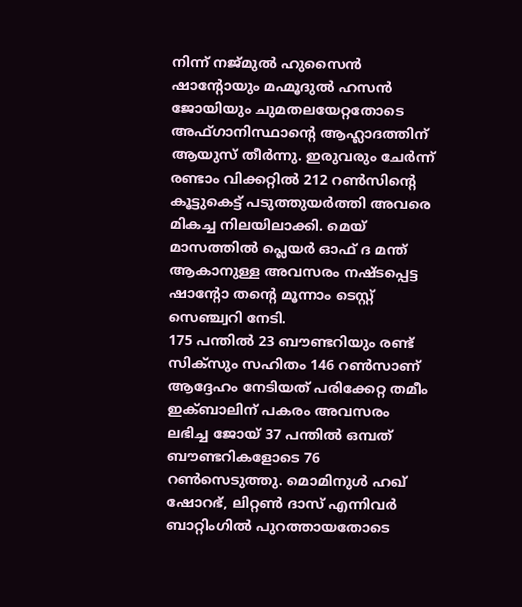നിന്ന് നജ്മുൽ ഹുസൈൻ ഷാന്റോയും മഹ്മൂദുൽ ഹസൻ ജോയിയും ചുമതലയേറ്റതോടെ അഫ്ഗാനിസ്ഥാന്റെ ആഹ്ലാദത്തിന് ആയുസ് തീർന്നു. ഇരുവരും ചേർന്ന് രണ്ടാം വിക്കറ്റിൽ 212 റൺസിന്റെ കൂട്ടുകെട്ട് പടുത്തുയർത്തി അവരെ മികച്ച നിലയിലാക്കി. മെയ് മാസത്തിൽ പ്ലെയർ ഓഫ് ദ മന്ത് ആകാനുള്ള അവസരം നഷ്ടപ്പെട്ട ഷാന്റോ തന്റെ മൂന്നാം ടെസ്റ്റ് സെഞ്ച്വറി നേടി.
175 പന്തിൽ 23 ബൗണ്ടറിയും രണ്ട് സിക്സും സഹിതം 146 റൺസാണ് ആദ്ദേഹം നേടിയത് പരിക്കേറ്റ തമീം ഇക്ബാലിന് പകരം അവസരം ലഭിച്ച ജോയ് 37 പന്തിൽ ഒമ്പത് ബൗണ്ടറികളോടെ 76 റൺസെടുത്തു. മൊമിനുൾ ഹഖ് ഷോറഭ്, ലിറ്റൺ ദാസ് എന്നിവർ ബാറ്റിംഗിൽ പുറത്തായതോടെ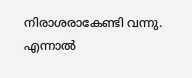നിരാശരാകേണ്ടി വന്നു. എന്നാൽ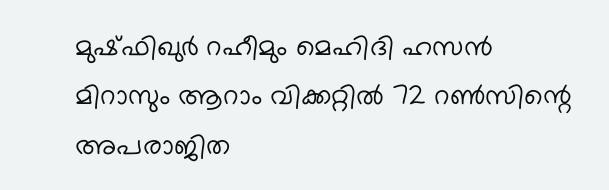മുഷ്ഫിഖുർ റഹീമും മെഹിദി ഹസൻ മിറാസും ആറാം വിക്കറ്റിൽ 72 റൺസിന്റെ അപരാജിത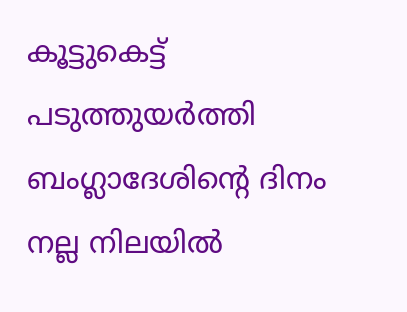കൂട്ടുകെട്ട് പടുത്തുയർത്തി ബംഗ്ലാദേശിന്റെ ദിനം നല്ല നിലയിൽ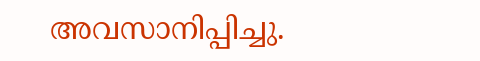അവസാനിപ്പിച്ചു.